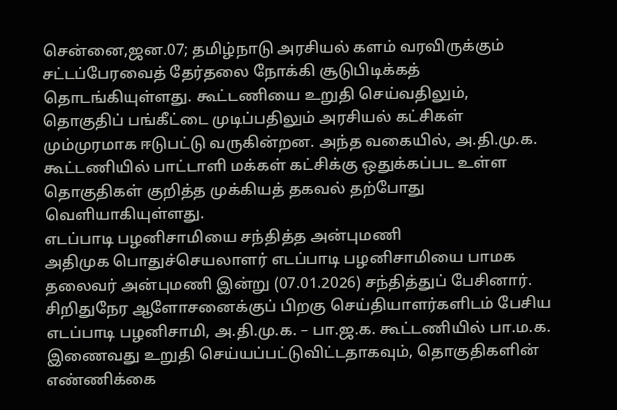சென்னை,ஜன.07; தமிழ்நாடு அரசியல் களம் வரவிருக்கும் சட்டப்பேரவைத் தேர்தலை நோக்கி சூடுபிடிக்கத் தொடங்கியுள்ளது. கூட்டணியை உறுதி செய்வதிலும், தொகுதிப் பங்கீட்டை முடிப்பதிலும் அரசியல் கட்சிகள் மும்முரமாக ஈடுபட்டு வருகின்றன. அந்த வகையில், அ.தி.மு.க. கூட்டணியில் பாட்டாளி மக்கள் கட்சிக்கு ஒதுக்கப்பட உள்ள தொகுதிகள் குறித்த முக்கியத் தகவல் தற்போது வெளியாகியுள்ளது.
எடப்பாடி பழனிசாமியை சந்தித்த அன்புமணி
அதிமுக பொதுச்செயலாளர் எடப்பாடி பழனிசாமியை பாமக தலைவர் அன்புமணி இன்று (07.01.2026) சந்தித்துப் பேசினார். சிறிதுநேர ஆளோசனைக்குப் பிறகு செய்தியாளர்களிடம் பேசிய எடப்பாடி பழனிசாமி, அ.தி.மு.க. – பா.ஜ.க. கூட்டணியில் பா.ம.க. இணைவது உறுதி செய்யப்பட்டுவிட்டதாகவும், தொகுதிகளின் எண்ணிக்கை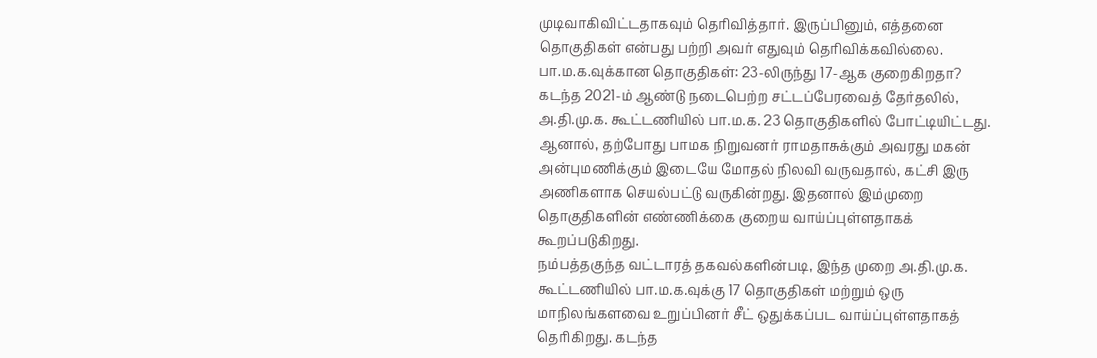முடிவாகிவிட்டதாகவும் தெரிவித்தார். இருப்பினும், எத்தனை தொகுதிகள் என்பது பற்றி அவர் எதுவும் தெரிவிக்கவில்லை.
பா.ம.க.வுக்கான தொகுதிகள்: 23-லிருந்து 17-ஆக குறைகிறதா?
கடந்த 2021-ம் ஆண்டு நடைபெற்ற சட்டப்பேரவைத் தேர்தலில், அ.தி.மு.க. கூட்டணியில் பா.ம.க. 23 தொகுதிகளில் போட்டியிட்டது. ஆனால், தற்போது பாமக நிறுவனர் ராமதாசுக்கும் அவரது மகன் அன்புமணிக்கும் இடையே மோதல் நிலவி வருவதால், கட்சி இரு அணிகளாக செயல்பட்டு வருகின்றது. இதனால் இம்முறை தொகுதிகளின் எண்ணிக்கை குறைய வாய்ப்புள்ளதாகக் கூறப்படுகிறது.
நம்பத்தகுந்த வட்டாரத் தகவல்களின்படி, இந்த முறை அ.தி.மு.க. கூட்டணியில் பா.ம.க.வுக்கு 17 தொகுதிகள் மற்றும் ஒரு மாநிலங்களவை உறுப்பினர் சீட் ஒதுக்கப்பட வாய்ப்புள்ளதாகத் தெரிகிறது. கடந்த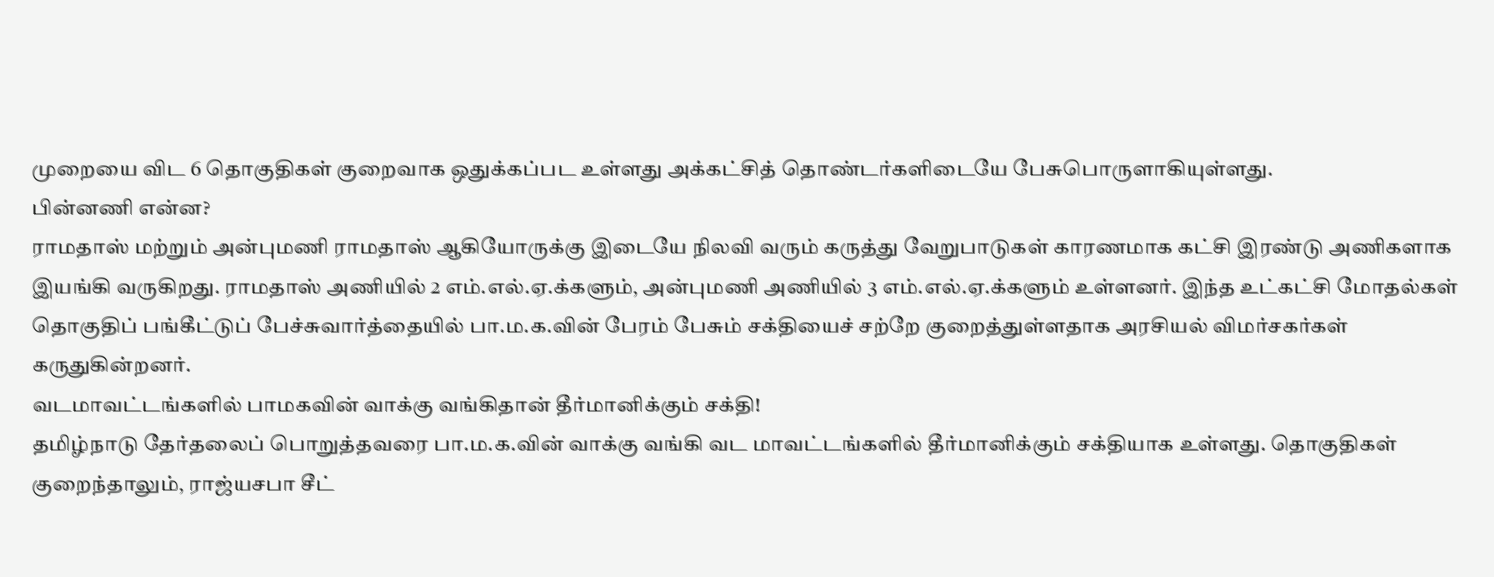முறையை விட 6 தொகுதிகள் குறைவாக ஒதுக்கப்பட உள்ளது அக்கட்சித் தொண்டர்களிடையே பேசுபொருளாகியுள்ளது.
பின்னணி என்ன?
ராமதாஸ் மற்றும் அன்புமணி ராமதாஸ் ஆகியோருக்கு இடையே நிலவி வரும் கருத்து வேறுபாடுகள் காரணமாக கட்சி இரண்டு அணிகளாக இயங்கி வருகிறது. ராமதாஸ் அணியில் 2 எம்.எல்.ஏ.க்களும், அன்புமணி அணியில் 3 எம்.எல்.ஏ.க்களும் உள்ளனர். இந்த உட்கட்சி மோதல்கள் தொகுதிப் பங்கீட்டுப் பேச்சுவார்த்தையில் பா.ம.க.வின் பேரம் பேசும் சக்தியைச் சற்றே குறைத்துள்ளதாக அரசியல் விமர்சகர்கள் கருதுகின்றனர்.
வடமாவட்டங்களில் பாமகவின் வாக்கு வங்கிதான் தீர்மானிக்கும் சக்தி!
தமிழ்நாடு தேர்தலைப் பொறுத்தவரை பா.ம.க.வின் வாக்கு வங்கி வட மாவட்டங்களில் தீர்மானிக்கும் சக்தியாக உள்ளது. தொகுதிகள் குறைந்தாலும், ராஜ்யசபா சீட்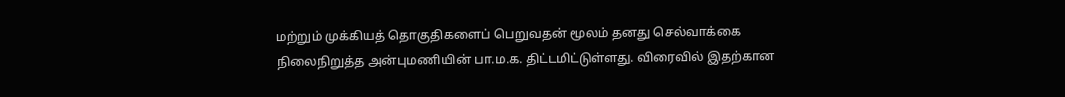மற்றும் முக்கியத் தொகுதிகளைப் பெறுவதன் மூலம் தனது செல்வாக்கை நிலைநிறுத்த அன்புமணியின் பா.ம.க. திட்டமிட்டுள்ளது. விரைவில் இதற்கான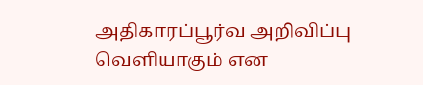அதிகாரப்பூர்வ அறிவிப்பு வெளியாகும் என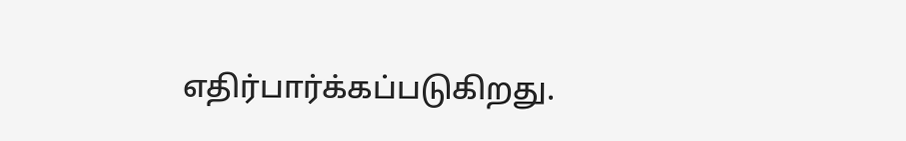எதிர்பார்க்கப்படுகிறது.